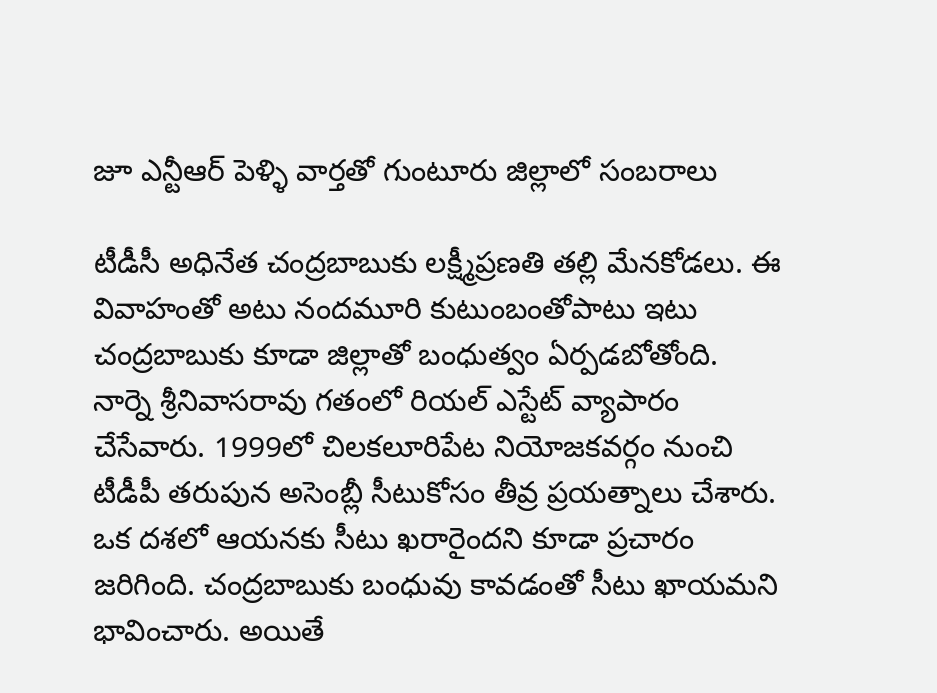జూ ఎన్టీఆర్ పెళ్ళి వార్తతో గుంటూరు జిల్లాలో సంబరాలు

టీడీసీ అధినేత చంద్రబాబుకు లక్ష్మీప్రణతి తల్లి మేనకోడలు. ఈ వివాహంతో అటు నందమూరి కుటుంబంతోపాటు ఇటు చంద్రబాబుకు కూడా జిల్లాతో బంధుత్వం ఏర్పడబోతోంది. నార్నె శ్రీనివాసరావు గతంలో రియల్ ఎస్టేట్ వ్యాపారం చేసేవారు. 1999లో చిలకలూరిపేట నియోజకవర్గం నుంచి టీడీపీ తరుపున అసెంబ్లీ సీటుకోసం తీవ్ర ప్రయత్నాలు చేశారు. ఒక దశలో ఆయనకు సీటు ఖరారైందని కూడా ప్రచారం జరిగింది. చంద్రబాబుకు బంధువు కావడంతో సీటు ఖాయమని భావించారు. అయితే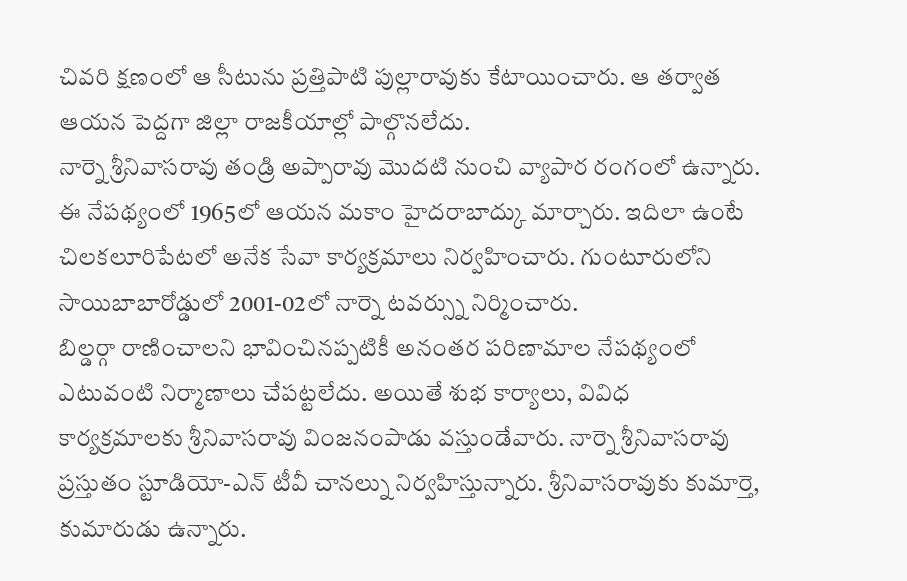చివరి క్షణంలో ఆ సీటును ప్రత్తిపాటి పుల్లారావుకు కేటాయించారు. ఆ తర్వాత ఆయన పెద్దగా జిల్లా రాజకీయాల్లో పాల్గొనలేదు.
నార్నె శ్రీనివాసరావు తండ్రి అప్పారావు మొదటి నుంచి వ్యాపార రంగంలో ఉన్నారు. ఈ నేపథ్యంలో 1965లో ఆయన మకాం హైదరాబాద్కు మార్చారు. ఇదిలా ఉంటే చిలకలూరిపేటలో అనేక సేవా కార్యక్రమాలు నిర్వహించారు. గుంటూరులోని సాయిబాబారోడ్డులో 2001-02లో నార్నె టవర్స్ను నిర్మించారు.
బిల్డర్గా రాణించాలని భావించినప్పటికీ అనంతర పరిణామాల నేపథ్యంలో ఎటువంటి నిర్మాణాలు చేపట్టలేదు. అయితే శుభ కార్యాలు, వివిధ కార్యక్రమాలకు శ్రీనివాసరావు వింజనంపాడు వస్తుండేవారు. నార్నె శ్రీనివాసరావు ప్రస్తుతం స్టూడియో-ఎన్ టీవీ చానల్ను నిర్వహిస్తున్నారు. శ్రీనివాసరావుకు కుమార్తె, కుమారుడు ఉన్నారు.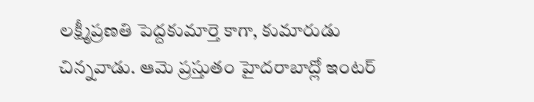లక్ష్మీప్రణతి పెద్దకుమార్తె కాగా, కుమారుడు చిన్నవాడు. ఆమె ప్రస్తుతం హైదరాబాద్లో ఇంటర్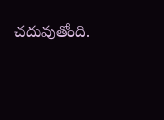చదువుతోంది.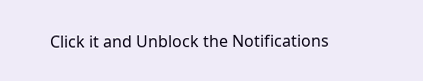Click it and Unblock the Notifications